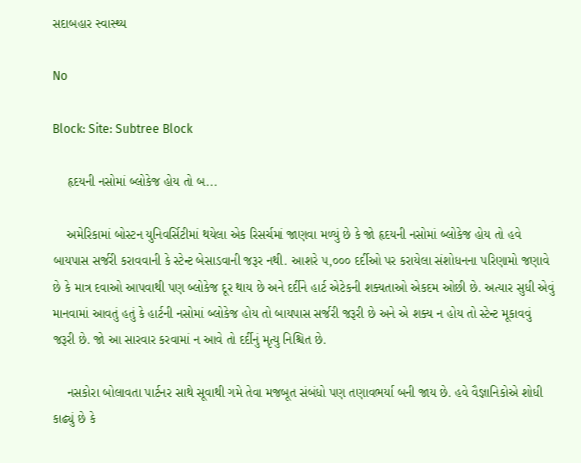સદાબહાર સ્વાસ્થ્ય

No

Block: Site: Subtree Block

    હૃદયની નસોમાં બ્લોકેજ હોય તો બ...

    અમેરિકામાં બોસ્ટન યુનિવર્સિટીમાં થયેલા એક રિસર્ચમાં જાણવા મળ્યું છે કે જો હૃદયની નસોમાં બ્લોકેજ હોય તો હવે બાયપાસ સર્જરી કરાવવાની કે સ્ટેન્ટ બેસાડવાની જરૂર નથી. આશરે ૫,૦૦૦ દર્દીઓ પર કરાયેલા સંશોધનના પરિણામો જણાવે છે કે માત્ર દવાઓ આપવાથી પણ બ્લોકેજ દૂર થાય છે અને દર્દીને હાર્ટ એટેકની શક્યતાઓ એકદમ ઓછી છે. અત્યાર સુધી એવું માનવામાં આવતું હતું કે હાર્ટની નસોમાં બ્લોકેજ હોય તો બાયપાસ સર્જરી જરૂરી છે અને એ શક્ય ન હોય તો સ્ટેન્ટ મૂકાવવું જરૂરી છે. જો આ સારવાર કરવામાં ન આવે તો દર્દીનું મૃત્યુ નિશ્ચિત છે.

    નસકોરા બોલાવતા પાર્ટનર સાથે સૂવાથી ગમે તેવા મજબૂત સંબંધો પણ તણાવભર્યા બની જાય છે. હવે વૈજ્ઞાનિકોએ શોધી કાઢ્યું છે કે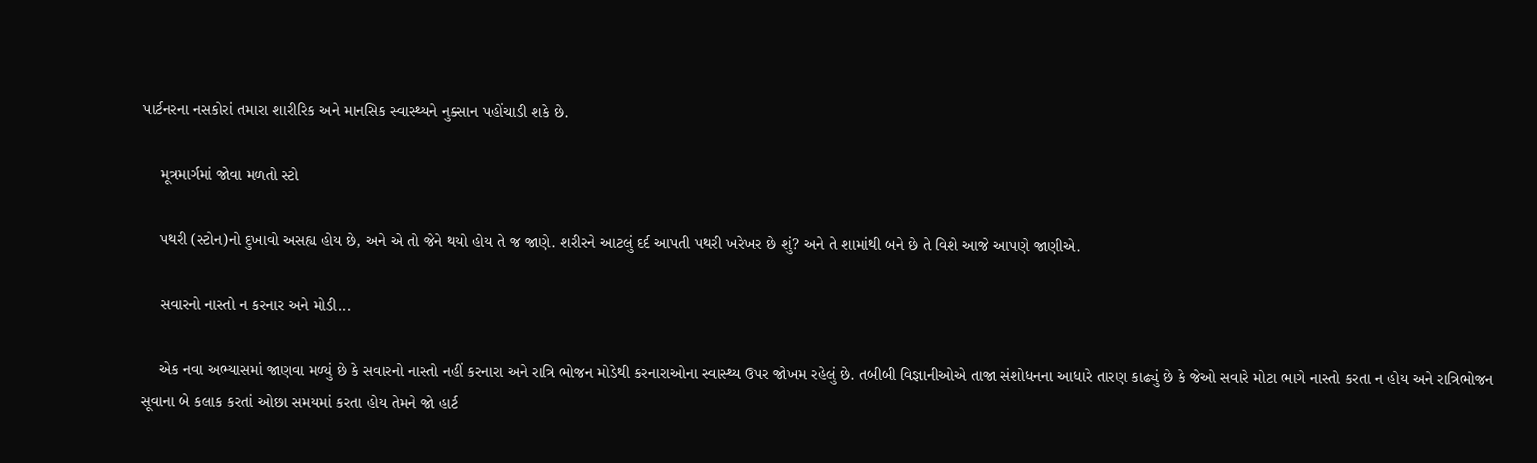પાર્ટનરના નસકોરાં તમારા શારીરિક અને માનસિક સ્વાસ્થ્યને નુક્સાન પહોંચાડી શકે છે.

    મૂત્રમાર્ગમાં જોવા મળતો સ્ટો

    પથરી (સ્ટોન)નો દુખાવો અસહ્ય હોય છે, અને એ તો જેને થયો હોય તે જ જાણે. શરીરને આટલું દર્દ આપતી પથરી ખરેખર છે શું? અને તે શામાંથી બને છે તે વિશે આજે આપણે જાણીએ.

    સવારનો નાસ્તો ન કરનાર અને મોડી...

    એક નવા અભ્યાસમાં જાણવા મળ્યું છે કે સવારનો નાસ્તો નહીં કરનારા અને રાત્રિ ભોજન મોડેથી કરનારાઓના સ્વાસ્થ્ય ઉપર જોખમ રહેલું છે. તબીબી વિજ્ઞાનીઓએ તાજા સંશોધનના આધારે તારણ કાઢ્યું છે કે જેઓ સવારે મોટા ભાગે નાસ્તો કરતા ન હોય અને રાત્રિભોજન સૂવાના બે કલાક કરતાં ઓછા સમયમાં કરતા હોય તેમને જો હાર્ટ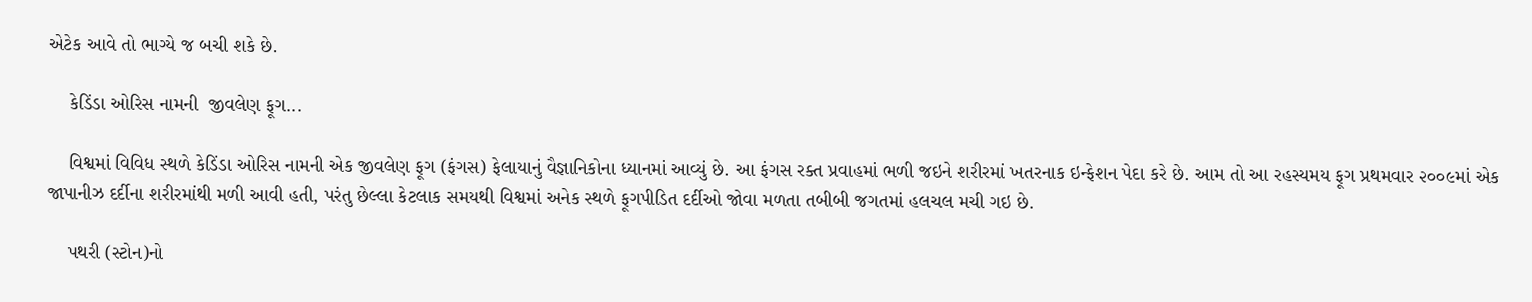એટેક આવે તો ભાગ્યે જ બચી શકે છે.

    કેડિંડા ઓરિસ નામની  જીવલેણ ફૂગ...

    વિશ્વમાં વિવિધ સ્થળે કેડિંડા ઓરિસ નામની એક જીવલેણ ફૂગ (ફંગસ) ફેલાયાનું વૈજ્ઞાનિકોના ધ્યાનમાં આવ્યું છે. આ ફંગસ રક્ત પ્રવાહમાં ભળી જઇને શરીરમાં ખતરનાક ઇન્ફેશન પેદા કરે છે. આમ તો આ રહસ્યમય ફૂગ પ્રથમવાર ૨૦૦૯માં એક જાપાનીઝ દર્દીના શરીરમાંથી મળી આવી હતી, પરંતુ છેલ્લા કેટલાક સમયથી વિશ્વમાં અનેક સ્થળે ફૂગપીડિત દર્દીઓ જોવા મળતા તબીબી જગતમાં હલચલ મચી ગઇ છે.

    પથરી (સ્ટોન)નો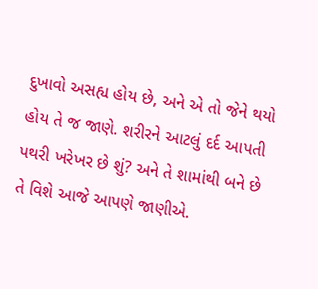દુખાવો અસહ્ય હોય છે, અને એ તો જેને થયો હોય તે જ જાણે. શરીરને આટલું દર્દ આપતી પથરી ખરેખર છે શું? અને તે શામાંથી બને છે તે વિશે આજે આપણે જાણીએ.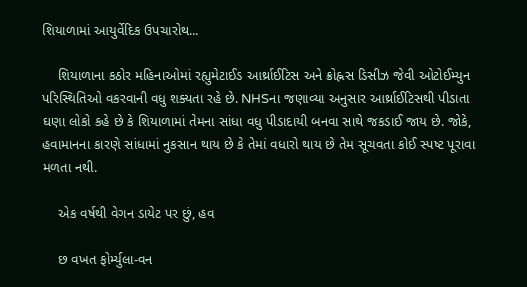શિયાળામાં આયુર્વેદિક ઉપચારોથ...

    શિયાળાના કઠોર મહિનાઓમાં રહ્યુમેટાઈડ આર્થ્રાઈટિસ અને ક્રોહ્નસ ડિસીઝ જેવી ઓટોઈમ્યુન પરિસ્થિતિઓ વકરવાની વધુ શક્યતા રહે છે. NHSના જણાવ્યા અનુસાર આર્થ્રાઈટિસથી પીડાતા ઘણા લોકો કહે છે કે શિયાળામાં તેમના સાંધા વધુ પીડાદાયી બનવા સાથે જકડાઈ જાય છે. જોકે, હવામાનના કારણે સાંધામાં નુકસાન થાય છે કે તેમાં વધારો થાય છે તેમ સૂચવતા કોઈ સ્પષ્ટ પૂરાવા મળતા નથી.

    એક વર્ષથી વેગન ડાયેટ પર છું, હવ

    છ વખત ફોર્મ્યુલા-વન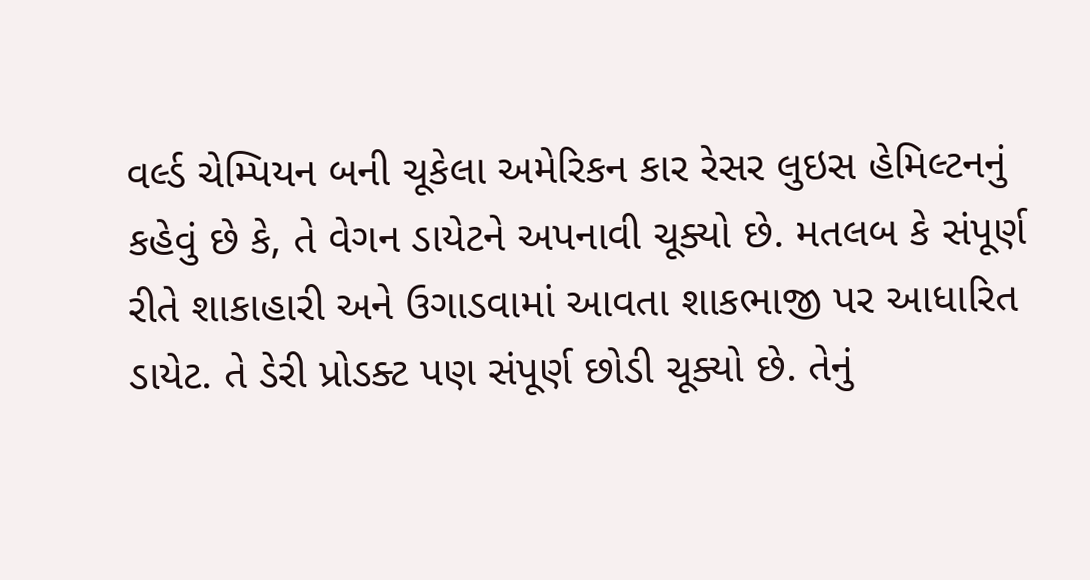વર્લ્ડ ચેમ્પિયન બની ચૂકેલા અમેરિકન કાર રેસર લુઇસ હેમિલ્ટનનું કહેવું છે કે, તે વેગન ડાયેટને અપનાવી ચૂક્યો છે. મતલબ કે સંપૂર્ણ રીતે શાકાહારી અને ઉગાડવામાં આવતા શાકભાજી પર આધારિત ડાયેટ. તે ડેરી પ્રોડક્ટ પણ સંપૂર્ણ છોડી ચૂક્યો છે. તેનું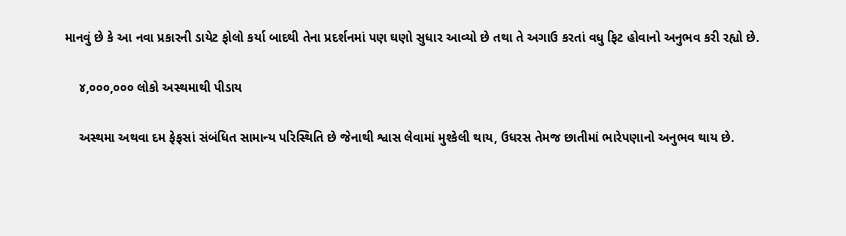માનવું છે કે આ નવા પ્રકારની ડાયેટ ફોલો કર્યા બાદથી તેના પ્રદર્શનમાં પણ ઘણો સુધાર આવ્યો છે તથા તે અગાઉ કરતાં વધુ ફિટ હોવાનો અનુભવ કરી રહ્યો છે.

    ૪,૦૦૦,૦૦૦ લોકો અસ્થમાથી પીડાય

    અસ્થમા અથવા દમ ફેફસાં સંબંધિત સામાન્ય પરિસ્થિતિ છે જેનાથી શ્વાસ લેવામાં મુશ્કેલી થાય, ઉધરસ તેમજ છાતીમાં ભારેપણાનો અનુભવ થાય છે.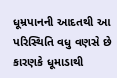ધૂમ્રપાનની આદતથી આ પરિસ્થિતિ વધુ વણસે છે કારણકે ધૂમાડાથી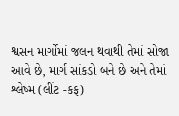શ્વસન માર્ગોમાં જલન થવાથી તેમાં સોજા આવે છે, માર્ગ સાંકડો બને છે અને તેમાં શ્લેષ્મ (લીંટ -કફ)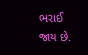ભરાઈ જાય છે.